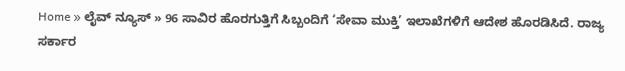Home » ಲೈವ್ ನ್ಯೂಸ್ » 96 ಸಾವಿರ ಹೊರಗುತ್ತಿಗೆ ಸಿಬ್ಬಂದಿಗೆ ‘ಸೇವಾ ಮುಕ್ತಿ’ ಇಲಾಖೆಗಳಿಗೆ ಆದೇಶ ಹೊರಡಿಸಿದೆ. ರಾಜ್ಯ ಸರ್ಕಾರ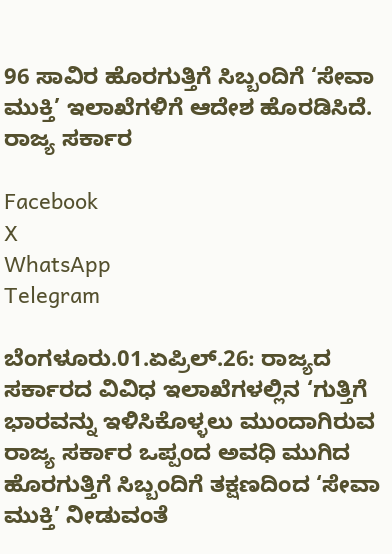96 ಸಾವಿರ ಹೊರಗುತ್ತಿಗೆ ಸಿಬ್ಬಂದಿಗೆ ‘ಸೇವಾ ಮುಕ್ತಿ’ ಇಲಾಖೆಗಳಿಗೆ ಆದೇಶ ಹೊರಡಿಸಿದೆ. ರಾಜ್ಯ ಸರ್ಕಾರ

Facebook
X
WhatsApp
Telegram

ಬೆಂಗಳೂರು.01.ಏಪ್ರಿಲ್.26: ರಾಜ್ಯದ ಸರ್ಕಾರದ ವಿವಿಧ ಇಲಾಖೆಗಳಲ್ಲಿನ ‘ಗುತ್ತಿಗೆ ಭಾರವನ್ನು ಇಳಿಸಿಕೊಳ್ಳಲು ಮುಂದಾಗಿರುವ ರಾಜ್ಯ ಸರ್ಕಾರ ಒಪ್ಪಂದ ಅವಧಿ ಮುಗಿದ ಹೊರಗುತ್ತಿಗೆ ಸಿಬ್ಬಂದಿಗೆ ತಕ್ಷಣದಿಂದ ‘ಸೇವಾ ಮುಕ್ತಿ’ ನೀಡುವಂತೆ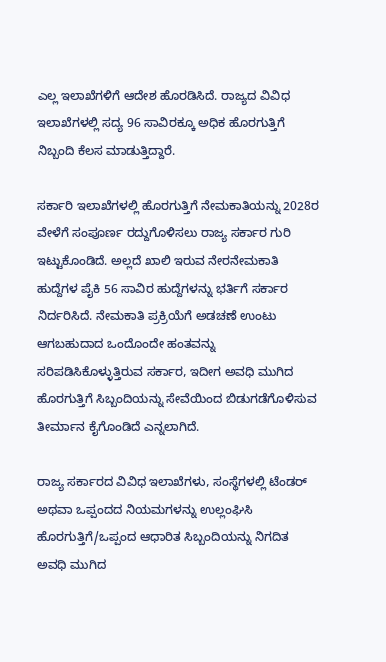ಎಲ್ಲ ಇಲಾಖೆಗಳಿಗೆ ಆದೇಶ ಹೊರಡಿಸಿದೆ. ರಾಜ್ಯದ ವಿವಿಧ ಇಲಾಖೆಗಳಲ್ಲಿ ಸದ್ಯ 96 ಸಾವಿರಕ್ಕೂ ಅಧಿಕ ಹೊರಗುತ್ತಿಗೆ ನಿಬ್ಬಂದಿ ಕೆಲಸ ಮಾಡುತ್ತಿದ್ದಾರೆ.

ಸರ್ಕಾರಿ ಇಲಾಖೆಗಳಲ್ಲಿ ಹೊರಗುತ್ತಿಗೆ ನೇಮಕಾತಿಯನ್ನು 2028ರ ವೇಳೆಗೆ ಸಂಪೂರ್ಣ ರದ್ದುಗೊಳಿಸಲು ರಾಜ್ಯ ಸರ್ಕಾರ ಗುರಿ ಇಟ್ಟುಕೊಂಡಿದೆ. ಅಲ್ಲದೆ ಖಾಲಿ ಇರುವ ನೇರನೇಮಕಾತಿ ಹುದ್ದೆಗಳ ಪೈಕಿ 56 ಸಾವಿರ ಹುದ್ದೆಗಳನ್ನು ಭರ್ತಿಗೆ ಸರ್ಕಾರ ನಿರ್ದರಿಸಿದೆ. ನೇಮಕಾತಿ ಪ್ರಕ್ರಿಯೆಗೆ ಅಡಚಣೆ ಉಂಟು ಆಗಬಹುದಾದ ಒಂದೊಂದೇ ಹಂತವನ್ನು ಸರಿಪಡಿಸಿಕೊಳ್ಳುತ್ತಿರುವ ಸರ್ಕಾರ, ಇದೀಗ ಅವಧಿ ಮುಗಿದ ಹೊರಗುತ್ತಿಗೆ ಸಿಬ್ಬಂದಿಯನ್ನು ಸೇವೆಯಿಂದ ಬಿಡುಗಡೆಗೊಳಿಸುವ ತೀರ್ಮಾನ ಕೈಗೊಂಡಿದೆ ಎನ್ನಲಾಗಿದೆ.

ರಾಜ್ಯ ಸರ್ಕಾರದ ವಿವಿಧ ಇಲಾಖೆಗಳು, ಸಂಸ್ಥೆಗಳಲ್ಲಿ ಟೆಂಡರ್ ಅಥವಾ ಒಪ್ಪಂದದ ನಿಯಮಗಳನ್ನು ಉಲ್ಲಂಘಿಸಿ ಹೊರಗುತ್ತಿಗೆ/ಒಪ್ಪಂದ ಆಧಾರಿತ ಸಿಬ್ಬಂದಿಯನ್ನು ನಿಗದಿತ ಅವಧಿ ಮುಗಿದ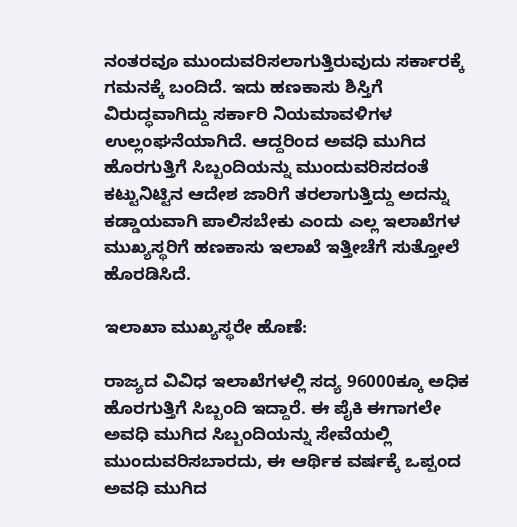ನಂತರವೂ ಮುಂದುವರಿಸಲಾಗುತ್ತಿರುವುದು ಸರ್ಕಾರಕ್ಕೆ ಗಮನಕ್ಕೆ ಬಂದಿದೆ. ಇದು ಹಣಕಾಸು ಶಿಸ್ತಿಗೆ ವಿರುದ್ಧವಾಗಿದ್ದು ಸರ್ಕಾರಿ ನಿಯಮಾವಳಿಗಳ ಉಲ್ಲಂಘನೆಯಾಗಿದೆ. ಆದ್ದರಿಂದ ಅವಧಿ ಮುಗಿದ ಹೊರಗುತ್ತಿಗೆ ಸಿಬ್ಬಂದಿಯನ್ನು ಮುಂದುವರಿಸದಂತೆ ಕಟ್ಟುನಿಟ್ಟಿನ ಆದೇಶ ಜಾರಿಗೆ ತರಲಾಗುತ್ತಿದ್ದು ಅದನ್ನು ಕಡ್ಡಾಯವಾಗಿ ಪಾಲಿಸಬೇಕು ಎಂದು ಎಲ್ಲ ಇಲಾಖೆಗಳ ಮುಖ್ಯಸ್ಥರಿಗೆ ಹಣಕಾಸು ಇಲಾಖೆ ಇತ್ತೀಚೆಗೆ ಸುತ್ತೋಲೆ ಹೊರಡಿಸಿದೆ.

ಇಲಾಖಾ ಮುಖ್ಯಸ್ಥರೇ ಹೊಣೆ:

ರಾಜ್ಯದ ವಿವಿಧ ಇಲಾಖೆಗಳಲ್ಲಿ ಸದ್ಯ 96000ಕ್ಕೂ ಅಧಿಕ ಹೊರಗುತ್ತಿಗೆ ಸಿಬ್ಬಂದಿ ಇದ್ದಾರೆ. ಈ ಪೈಕಿ ಈಗಾಗಲೇ ಅವಧಿ ಮುಗಿದ ಸಿಬ್ಬಂದಿಯನ್ನು ಸೇವೆಯಲ್ಲಿ ಮುಂದುವರಿಸಬಾರದು, ಈ ಆರ್ಥಿಕ ವರ್ಷಕ್ಕೆ ಒಪ್ಪಂದ ಅವಧಿ ಮುಗಿದ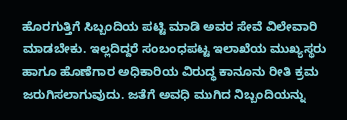ಹೊರಗುತ್ತಿಗೆ ಸಿಬ್ಬಂದಿಯ ಪಟ್ಟಿ ಮಾಡಿ ಅವರ ಸೇವೆ ವಿಲೇವಾರಿ ಮಾಡಬೇಕು. ಇಲ್ಲದಿದ್ದರೆ ಸಂಬಂಧಪಟ್ಟ ಇಲಾಖೆಯ ಮುಖ್ಯಸ್ಥರು ಹಾಗೂ ಹೊಣೆಗಾರ ಅಧಿಕಾರಿಯ ವಿರುದ್ಧ ಕಾನೂನು ರೀತಿ ಕ್ರಮ ಜರುಗಿಸಲಾಗುವುದು. ಜತೆಗೆ ಅವಧಿ ಮುಗಿದ ನಿಬ್ಬಂದಿಯನ್ನು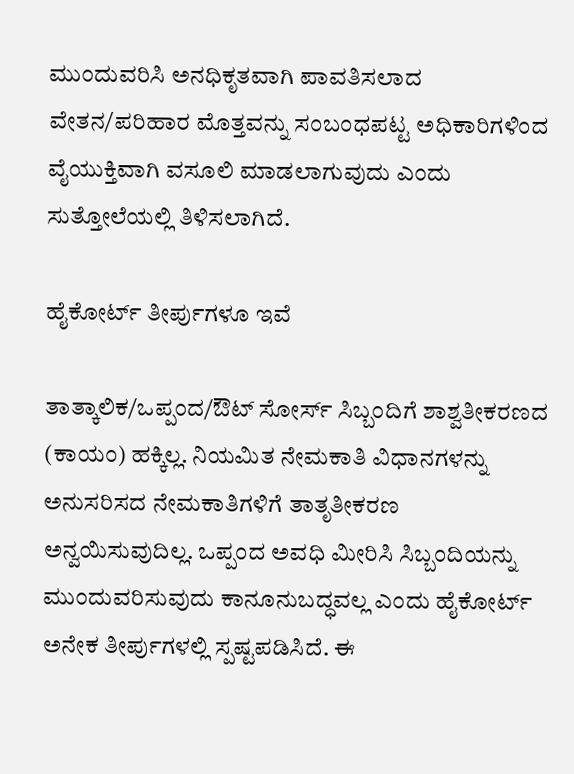ಮುಂದುವರಿಸಿ ಅನಧಿಕೃತವಾಗಿ ಪಾವತಿಸಲಾದ ವೇತನ/ಪರಿಹಾರ ಮೊತ್ತವನ್ನು ಸಂಬಂಧಪಟ್ಟ ಅಧಿಕಾರಿಗಳಿಂದ ವೈಯುಕ್ತಿವಾಗಿ ವಸೂಲಿ ಮಾಡಲಾಗುವುದು ಎಂದು ಸುತ್ತೋಲೆಯಲ್ಲಿ ತಿಳಿಸಲಾಗಿದೆ.

ಹೈಕೋರ್ಟ್ ತೀರ್ಪುಗಳೂ ಇವೆ

ತಾತ್ಕಾಲಿಕ/ಒಪ್ಪಂದ/ಔಟ್ ಸೋರ್ಸ್‌ ಸಿಬ್ಬಂದಿಗೆ ಶಾಶ್ವತೀಕರಣದ (ಕಾಯಂ) ಹಕ್ಕಿಲ್ಲ. ನಿಯಮಿತ ನೇಮಕಾತಿ ವಿಧಾನಗಳನ್ನು ಅನುಸರಿಸದ ನೇಮಕಾತಿಗಳಿಗೆ ತಾತೃತೀಕರಣ ಅನ್ವಯಿಸುವುದಿಲ್ಲ. ಒಪ್ಪಂದ ಅವಧಿ ಮೀರಿಸಿ ಸಿಬ್ಬಂದಿಯನ್ನು ಮುಂದುವರಿಸುವುದು ಕಾನೂನುಬದ್ಧವಲ್ಲ ಎಂದು ಹೈಕೋರ್ಟ್ ಅನೇಕ ತೀರ್ಪುಗಳಲ್ಲಿ ಸ್ಪಷ್ಟಪಡಿಸಿದೆ. ಈ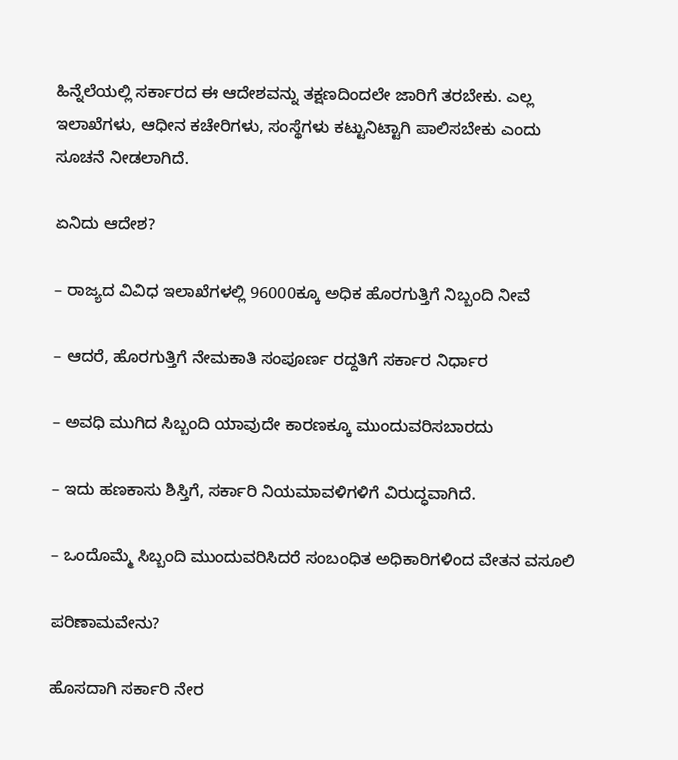ಹಿನ್ನೆಲೆಯಲ್ಲಿ ಸರ್ಕಾರದ ಈ ಆದೇಶವನ್ನು ತಕ್ಷಣದಿಂದಲೇ ಜಾರಿಗೆ ತರಬೇಕು. ಎಲ್ಲ ಇಲಾಖೆಗಳು, ಆಧೀನ ಕಚೇರಿಗಳು, ಸಂಸ್ಥೆಗಳು ಕಟ್ಟುನಿಟ್ಟಾಗಿ ಪಾಲಿಸಬೇಕು ಎಂದು ಸೂಚನೆ ನೀಡಲಾಗಿದೆ.

ಏನಿದು ಆದೇಶ?

– ರಾಜ್ಯದ ವಿವಿಧ ಇಲಾಖೆಗಳಲ್ಲಿ 96000ಕ್ಕೂ ಅಧಿಕ ಹೊರಗುತ್ತಿಗೆ ನಿಬ್ಬಂದಿ ನೀವೆ

– ಆದರೆ, ಹೊರಗುತ್ತಿಗೆ ನೇಮಕಾತಿ ಸಂಪೂರ್ಣ ರದ್ದತಿಗೆ ಸರ್ಕಾರ ನಿರ್ಧಾರ

– ಅವಧಿ ಮುಗಿದ ಸಿಬ್ಬಂದಿ ಯಾವುದೇ ಕಾರಣಕ್ಕೂ ಮುಂದುವರಿಸಬಾರದು

– ಇದು ಹಣಕಾಸು ಶಿಸ್ತಿಗೆ, ಸರ್ಕಾರಿ ನಿಯಮಾವಳಿಗಳಿಗೆ ವಿರುದ್ಧವಾಗಿದೆ.

– ಒಂದೊಮ್ಮೆ ಸಿಬ್ಬಂದಿ ಮುಂದುವರಿಸಿದರೆ ಸಂಬಂಧಿತ ಅಧಿಕಾರಿಗಳಿಂದ ವೇತನ ವಸೂಲಿ

ಪರಿಣಾಮವೇನು?

ಹೊಸದಾಗಿ ಸರ್ಕಾರಿ ನೇರ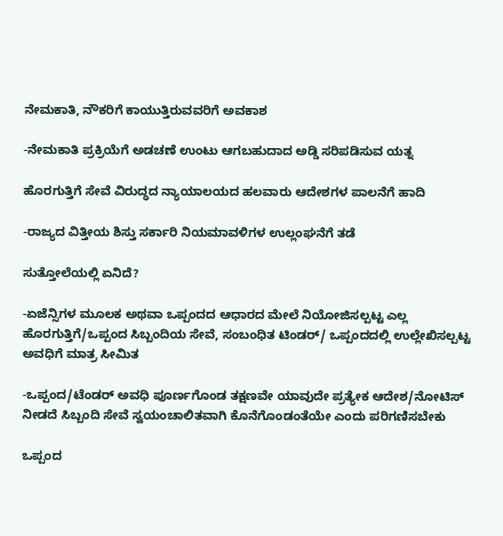ನೇಮಕಾತಿ, ನೌಕರಿಗೆ ಕಾಯುತ್ತಿರುವವರಿಗೆ ಅವಕಾಶ

-ನೇಮಕಾತಿ ಪ್ರಕ್ರಿಯೆಗೆ ಅಡಚಣೆ ಉಂಟು ಆಗಬಹುದಾದ ಅಡ್ಡಿ ಸರಿಪಡಿಸುವ ಯತ್ನ

ಹೊರಗುತ್ತಿಗೆ ಸೇವೆ ವಿರುದ್ಧದ ನ್ಯಾಯಾಲಯದ ಹಲವಾರು ಆದೇಶಗಳ ಪಾಲನೆಗೆ ಹಾದಿ

-ರಾಜ್ಯದ ವಿತ್ತೀಯ ಶಿಸ್ತು ಸರ್ಕಾರಿ ನಿಯಮಾವಳಿಗಳ ಉಲ್ಲಂಘನೆಗೆ ತಡೆ

ಸುತ್ತೋಲೆಯಲ್ಲಿ ಏನಿದೆ?

-ಏಜೆನ್ಸಿಗಳ ಮೂಲಕ ಅಥವಾ ಒಪ್ಪಂದದ ಆಧಾರದ ಮೇಲೆ ನಿಯೋಜಿಸಲ್ಪಟ್ಟ ಎಲ್ಲ ಹೊರಗುತ್ತಿಗೆ/ಒಪ್ಪಂದ ಸಿಬ್ಬಂದಿಯ ಸೇವೆ, ಸಂಬಂಧಿತ ಟಿಂಡರ್/ ಒಪ್ಪಂದದಲ್ಲಿ ಉಲ್ಲೇಖಿಸಲ್ಪಟ್ಟ ಅವಧಿಗೆ ಮಾತ್ರ ಸೀಮಿತ

-ಒಪ್ಪಂದ/ಟೆಂಡರ್ ಅವಧಿ ಪೂರ್ಣಗೊಂಡ ತಕ್ಷಣವೇ ಯಾವುದೇ ಪ್ರತ್ಯೇಕ ಆದೇಶ/ನೋಟಿಸ್ ನೀಡದೆ ಸಿಬ್ಬಂದಿ ಸೇವೆ ಸ್ವಯಂಚಾಲಿತವಾಗಿ ಕೊನೆಗೊಂಡಂತೆಯೇ ಎಂದು ಪರಿಗಣಿಸಬೇಕು

ಒಪ್ಪಂದ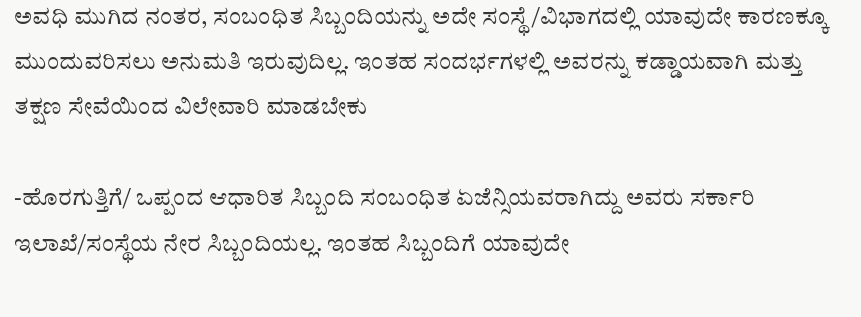ಅವಧಿ ಮುಗಿದ ನಂತರ, ಸಂಬಂಧಿತ ಸಿಬ್ಬಂದಿಯನ್ನು ಅದೇ ಸಂಸ್ಥೆ/ವಿಭಾಗದಲ್ಲಿ ಯಾವುದೇ ಕಾರಣಕ್ಕೂ ಮುಂದುವರಿಸಲು ಅನುಮತಿ ಇರುವುದಿಲ್ಲ. ಇಂತಹ ಸಂದರ್ಭಗಳಲ್ಲಿ ಅವರನ್ನು ಕಡ್ಡಾಯವಾಗಿ ಮತ್ತು ತಕ್ಷಣ ಸೇವೆಯಿಂದ ವಿಲೇವಾರಿ ಮಾಡಬೇಕು

-ಹೊರಗುತ್ತಿಗೆ/ ಒಪ್ಪಂದ ಆಧಾರಿತ ಸಿಬ್ಬಂದಿ ಸಂಬಂಧಿತ ಏಜೆನ್ಸಿಯವರಾಗಿದ್ದು ಅವರು ಸರ್ಕಾರಿ ಇಲಾಖೆ/ಸಂಸ್ಥೆಯ ನೇರ ಸಿಬ್ಬಂದಿಯಲ್ಲ. ಇಂತಹ ಸಿಬ್ಬಂದಿಗೆ ಯಾವುದೇ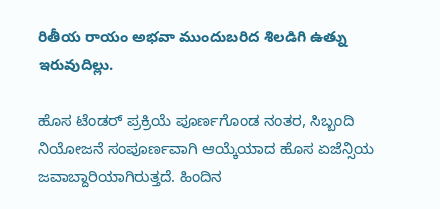రితీయ రాయం అభవా ముందుబరిద శిలడిగి ఉత్ను ఇరువుదిల్లు.

ಹೊಸ ಟೆಂಡರ್ ಪ್ರಕ್ರಿಯೆ ಪೂರ್ಣಗೊಂಡ ನಂತರ, ಸಿಬ್ಬಂದಿ ನಿಯೋಜನೆ ಸಂಪೂರ್ಣವಾಗಿ ಆಯ್ಕೆಯಾದ ಹೊಸ ಏಜೆನ್ಸಿಯ ಜವಾಬ್ದಾರಿಯಾಗಿರುತ್ತದೆ. ಹಿಂದಿನ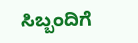ಸಿಬ್ಬಂದಿಗೆ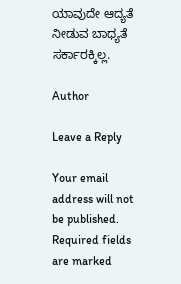ಯಾವುದೇ ಆದ್ಯತೆ ನೀಡುವ ಬಾಧ್ಯತೆ ಸರ್ಕಾರಕ್ಕಿಲ್ಲ.

Author

Leave a Reply

Your email address will not be published. Required fields are marked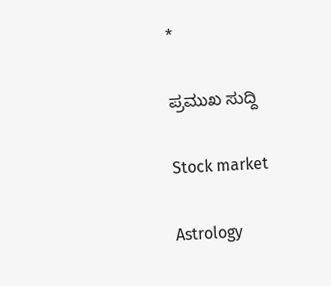*

ಪ್ರಮುಖ ಸುದ್ದಿ

Stock market

Astrology